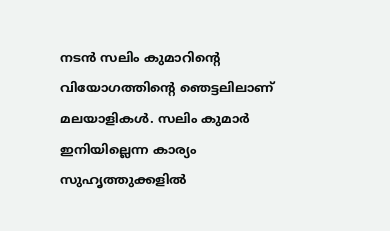നടൻ സലിം കുമാറിന്റെ വിയോഗത്തിന്റെ ഞെട്ടലിലാണ് മലയാളികൾ. സലിം കുമാർ ഇനിയില്ലെന്ന കാര്യം സുഹൃത്തുക്കളിൽ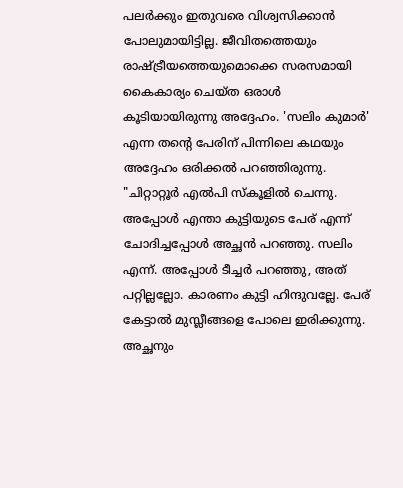പലർക്കും ഇതുവരെ വിശ്വസിക്കാൻ പോലുമായിട്ടില്ല. ജീവിതത്തെയും രാഷ്ട്രീയത്തെയുമൊക്കെ സരസമായി കൈകാര്യം ചെയ്ത ഒരാൾ കൂടിയായിരുന്നു അദ്ദേഹം. 'സലിം കുമാർ' എന്ന തന്റെ പേരിന് പിന്നിലെ കഥയും അദ്ദേഹം ഒരിക്കൽ പറഞ്ഞിരുന്നു.
"ചിറ്റാറ്റൂർ എൽപി സ്കൂളിൽ ചെന്നു. അപ്പോൾ എന്താ കുട്ടിയുടെ പേര് എന്ന് ചോദിച്ചപ്പോൾ അച്ഛൻ പറഞ്ഞു. സലിം എന്ന്. അപ്പോൾ ടീച്ചർ പറഞ്ഞു, അത് പറ്റില്ലല്ലോ. കാരണം കുട്ടി ഹിന്ദുവല്ലേ. പേര് കേട്ടാൽ മുസ്ലീങ്ങളെ പോലെ ഇരിക്കുന്നു. അച്ഛനും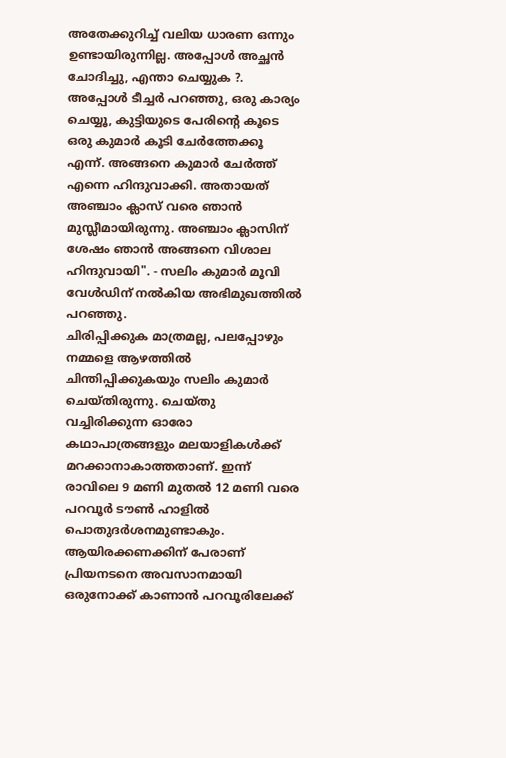അതേക്കുറിച്ച് വലിയ ധാരണ ഒന്നും ഉണ്ടായിരുന്നില്ല. അപ്പോൾ അച്ഛൻ ചോദിച്ചു, എന്താ ചെയ്യുക ?.
അപ്പോൾ ടീച്ചർ പറഞ്ഞു, ഒരു കാര്യം ചെയ്യൂ, കുട്ടിയുടെ പേരിന്റെ കൂടെ ഒരു കുമാർ കൂടി ചേർത്തേക്കൂ എന്ന്. അങ്ങനെ കുമാർ ചേർത്ത് എന്നെ ഹിന്ദുവാക്കി. അതായത് അഞ്ചാം ക്ലാസ് വരെ ഞാൻ മുസ്ലീമായിരുന്നു. അഞ്ചാം ക്ലാസിന് ശേഷം ഞാൻ അങ്ങനെ വിശാല ഹിന്ദുവായി". - സലിം കുമാർ മൂവി വേൾഡിന് നൽകിയ അഭിമുഖത്തിൽ പറഞ്ഞു.
ചിരിപ്പിക്കുക മാത്രമല്ല, പലപ്പോഴും നമ്മളെ ആഴത്തിൽ ചിന്തിപ്പിക്കുകയും സലിം കുമാർ ചെയ്തിരുന്നു. ചെയ്തു വച്ചിരിക്കുന്ന ഓരോ കഥാപാത്രങ്ങളും മലയാളികൾക്ക് മറക്കാനാകാത്തതാണ്. ഇന്ന് രാവിലെ 9 മണി മുതൽ 12 മണി വരെ പറവൂർ ടൗൺ ഹാളിൽ പൊതുദർശനമുണ്ടാകും. ആയിരക്കണക്കിന് പേരാണ് പ്രിയനടനെ അവസാനമായി ഒരുനോക്ക് കാണാൻ പറവൂരിലേക്ക്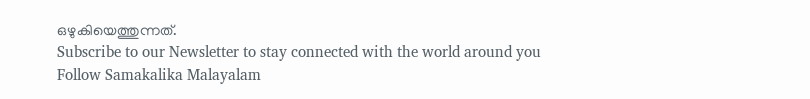ഒഴുകിയെത്തുന്നത്.
Subscribe to our Newsletter to stay connected with the world around you
Follow Samakalika Malayalam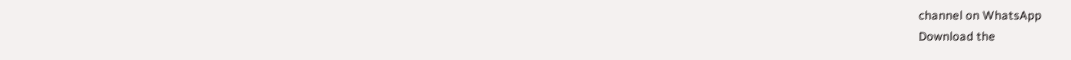channel on WhatsApp
Download the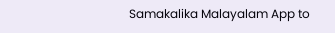Samakalika Malayalam App to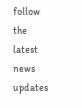follow the latest news updates